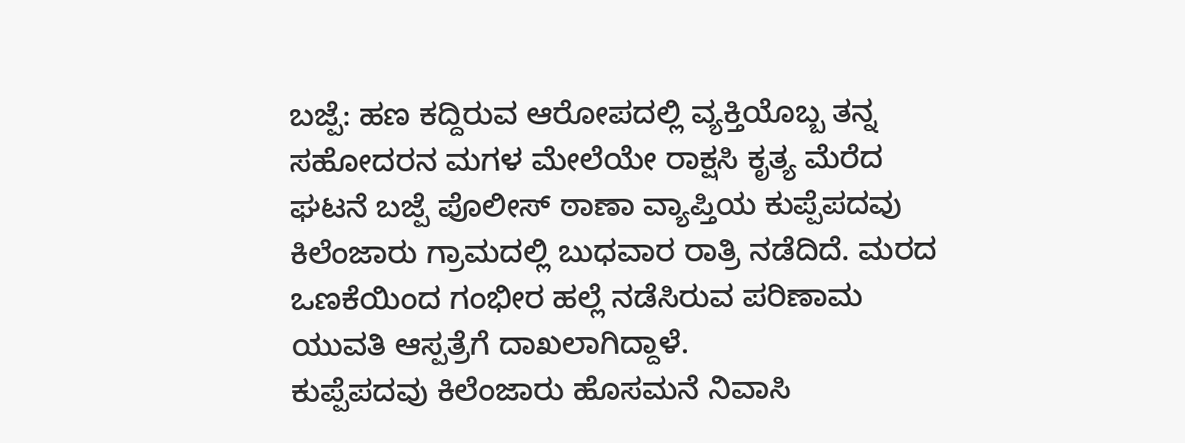ಬಜ್ಪೆ: ಹಣ ಕದ್ದಿರುವ ಆರೋಪದಲ್ಲಿ ವ್ಯಕ್ತಿಯೊಬ್ಬ ತನ್ನ ಸಹೋದರನ ಮಗಳ ಮೇಲೆಯೇ ರಾಕ್ಷಸಿ ಕೃತ್ಯ ಮೆರೆದ ಘಟನೆ ಬಜ್ಪೆ ಪೊಲೀಸ್ ಠಾಣಾ ವ್ಯಾಪ್ತಿಯ ಕುಪ್ಪೆಪದವು ಕಿಲೆಂಜಾರು ಗ್ರಾಮದಲ್ಲಿ ಬುಧವಾರ ರಾತ್ರಿ ನಡೆದಿದೆ. ಮರದ ಒಣಕೆಯಿಂದ ಗಂಭೀರ ಹಲ್ಲೆ ನಡೆಸಿರುವ ಪರಿಣಾಮ ಯುವತಿ ಆಸ್ಪತ್ರೆಗೆ ದಾಖಲಾಗಿದ್ದಾಳೆ.
ಕುಪ್ಪೆಪದವು ಕಿಲೆಂಜಾರು ಹೊಸಮನೆ ನಿವಾಸಿ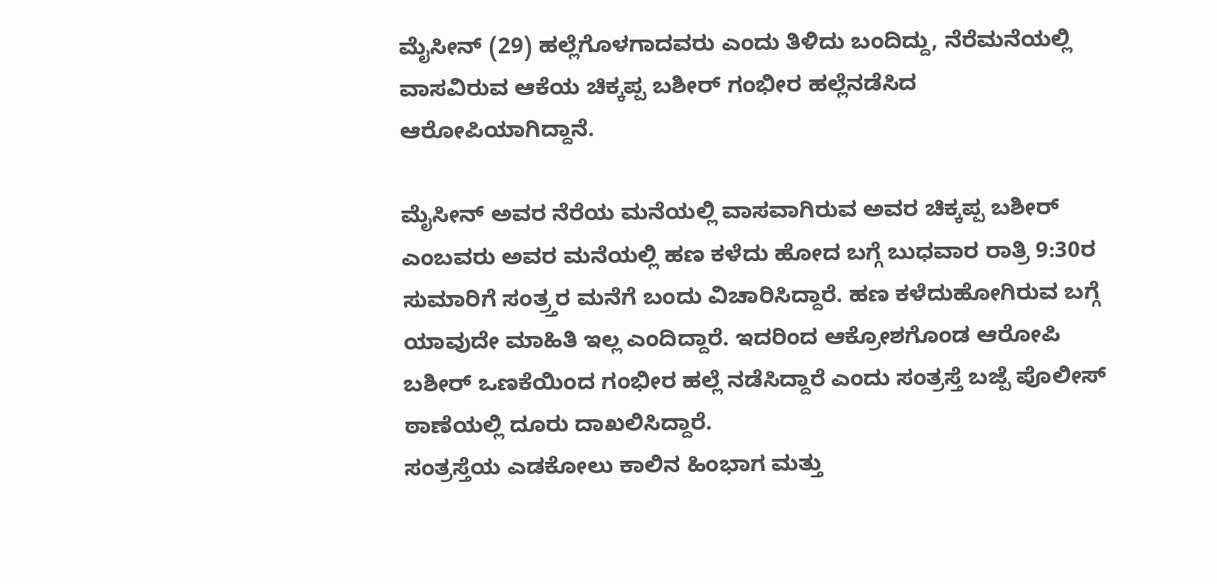ಮೈಸೀನ್ (29) ಹಲ್ಲೆಗೊಳಗಾದವರು ಎಂದು ತಿಳಿದು ಬಂದಿದ್ದು, ನೆರೆಮನೆಯಲ್ಲಿ ವಾಸವಿರುವ ಆಕೆಯ ಚಿಕ್ಕಪ್ಪ ಬಶೀರ್ ಗಂಭೀರ ಹಲ್ಲೆನಡೆಸಿದ ಆರೋಪಿಯಾಗಿದ್ದಾನೆ.

ಮೈಸೀನ್ ಅವರ ನೆರೆಯ ಮನೆಯಲ್ಲಿ ವಾಸವಾಗಿರುವ ಅವರ ಚಿಕ್ಕಪ್ಪ ಬಶೀರ್ ಎಂಬವರು ಅವರ ಮನೆಯಲ್ಲಿ ಹಣ ಕಳೆದು ಹೋದ ಬಗ್ಗೆ ಬುಧವಾರ ರಾತ್ರಿ 9:30ರ ಸುಮಾರಿಗೆ ಸಂತ್ರ್ತರ ಮನೆಗೆ ಬಂದು ವಿಚಾರಿಸಿದ್ದಾರೆ. ಹಣ ಕಳೆದುಹೋಗಿರುವ ಬಗ್ಗೆ ಯಾವುದೇ ಮಾಹಿತಿ ಇಲ್ಲ ಎಂದಿದ್ದಾರೆ. ಇದರಿಂದ ಆಕ್ರೋಶಗೊಂಡ ಆರೋಪಿ ಬಶೀರ್ ಒಣಕೆಯಿಂದ ಗಂಭೀರ ಹಲ್ಲೆ ನಡೆಸಿದ್ದಾರೆ ಎಂದು ಸಂತ್ರಸ್ತೆ ಬಜ್ಪೆ ಪೊಲೀಸ್ ಠಾಣೆಯಲ್ಲಿ ದೂರು ದಾಖಲಿಸಿದ್ದಾರೆ.
ಸಂತ್ರಸ್ತೆಯ ಎಡಕೋಲು ಕಾಲಿನ ಹಿಂಭಾಗ ಮತ್ತು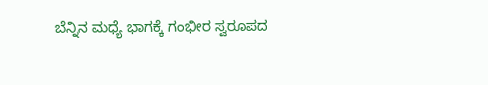ಬೆನ್ನಿನ ಮಧ್ಯೆ ಭಾಗಕ್ಕೆ ಗಂಭೀರ ಸ್ವರೂಪದ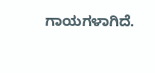ಗಾಯಗಳಾಗಿದೆ.